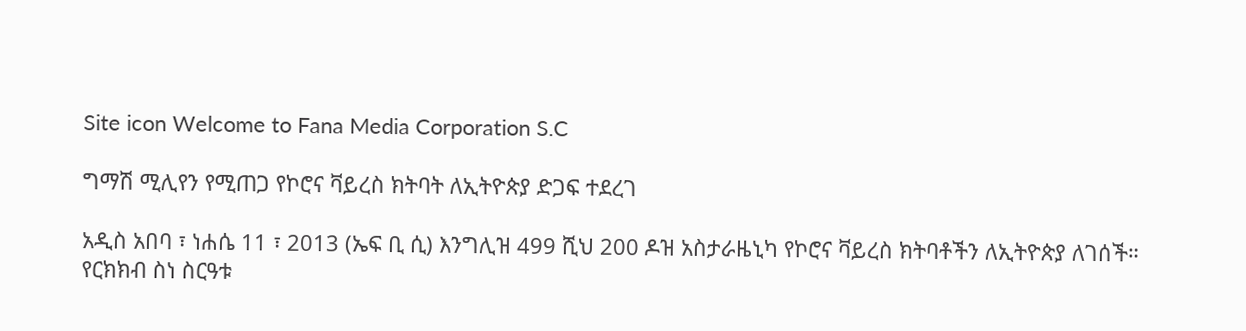Site icon Welcome to Fana Media Corporation S.C

ግማሽ ሚሊየን የሚጠጋ የኮሮና ቫይረስ ክትባት ለኢትዮጵያ ድጋፍ ተደረገ

አዲስ አበባ ፣ ነሐሴ 11 ፣ 2013 (ኤፍ ቢ ሲ) እንግሊዝ 499 ሺህ 200 ዶዝ አስታራዜኒካ የኮሮና ቫይረስ ክትባቶችን ለኢትዮጵያ ለገሰች።
የርክክብ ስነ ስርዓቱ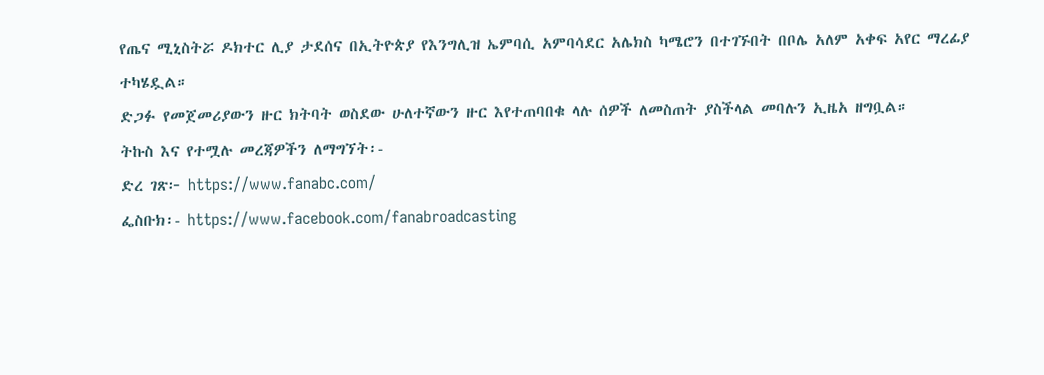የጤና ሚኒስትሯ ዶክተር ሊያ ታደሰና በኢትዮጵያ የእንግሊዝ ኤምባሲ አምባሳደር አሌክስ ካሜሮን በተገኙበት በቦሌ አለም አቀፍ አየር ማረፊያ ተካሄዷል።
ድጋፉ የመጀመሪያውን ዙር ክትባት ወስደው ሁለተኛውን ዙር እየተጠባበቁ ላሉ ሰዎች ለመስጠት ያስችላል መባሉን ኢዜአ ዘግቧል።
ትኩስ እና የተሟሉ መረጃዎችን ለማግኘት፡-
ድረ ገጽ፦ https://www.fanabc.com/
ፌስቡክ፡- https://www.facebook.com/fanabroadcasting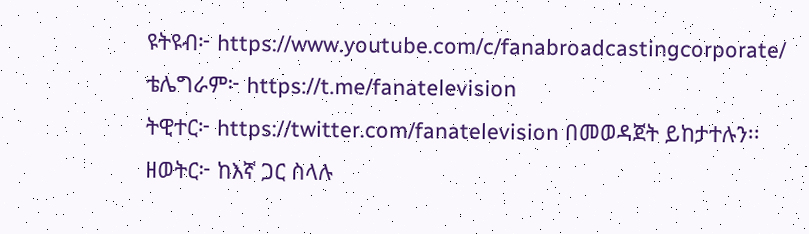ዩትዩብ፦ https://www.youtube.com/c/fanabroadcastingcorporate/
ቴሌግራም፦ https://t.me/fanatelevision
ትዊተር፦ https://twitter.com/fanatelevision በመወዳጀት ይከታተሉን፡፡
ዘወትር፦ ከእኛ ጋር ስላሉ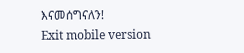እናመሰግናለን!
Exit mobile version